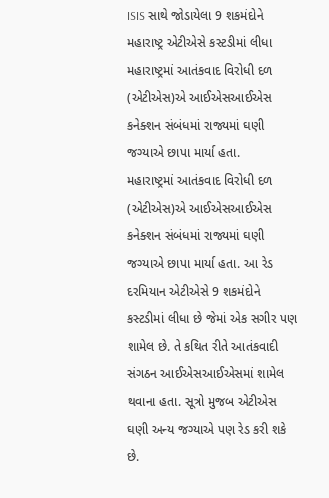ISIS સાથે જોડાયેલા 9 શકમંદોને મહારાષ્ટ્ર એટીએસે કસ્ટડીમાં લીધા
મહારાષ્ટ્રમાં આતંકવાદ વિરોધી દળ (એટીએસ)એ આઈએસઆઈએસ કનેક્શન સંબંધમાં રાજ્યમાં ઘણી જગ્યાએ છાપા માર્યા હતા.
મહારાષ્ટ્રમાં આતંકવાદ વિરોધી દળ (એટીએસ)એ આઈએસઆઈએસ કનેક્શન સંબંધમાં રાજ્યમાં ઘણી જગ્યાએ છાપા માર્યા હતા. આ રેડ દરમિયાન એટીએસે 9 શકમંદોને કસ્ટડીમાં લીધા છે જેમાં એક સગીર પણ શામેલ છે. તે કથિત રીતે આતંકવાદી સંગઠન આઈએસઆઈએસમાં શામેલ થવાના હતા. સૂત્રો મુજબ એટીએસ ઘણી અન્ય જગ્યાએ પણ રેડ કરી શકે છે.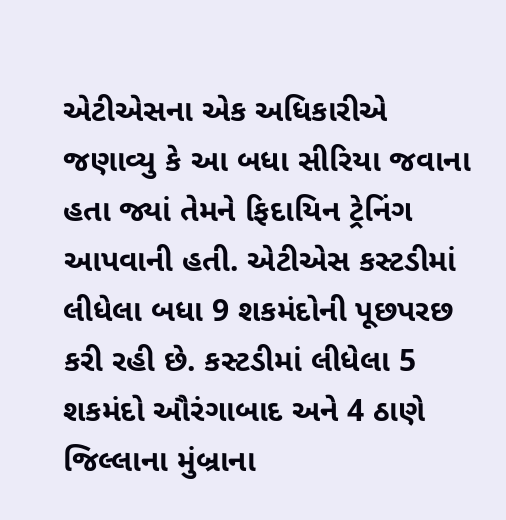એટીએસના એક અધિકારીએ જણાવ્યુ કે આ બધા સીરિયા જવાના હતા જ્યાં તેમને ફિદાયિન ટ્રેનિંગ આપવાની હતી. એટીએસ કસ્ટડીમાં લીધેલા બધા 9 શકમંદોની પૂછપરછ કરી રહી છે. કસ્ટડીમાં લીધેલા 5 શકમંદો ઔરંગાબાદ અને 4 ઠાણે જિલ્લાના મુંબ્રાના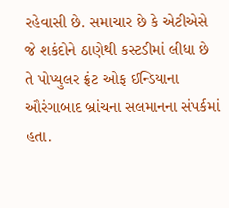રહેવાસી છે. સમાચાર છે કે એટીએસે જે શકંદોને ઠાણેથી કસ્ટડીમાં લીધા છે તે પોપ્યુલર ફ્રંટ ઓફ ઈન્ડિયાના ઔરંગાબાદ બ્રાંચના સલમાનના સંપર્કમાં હતા.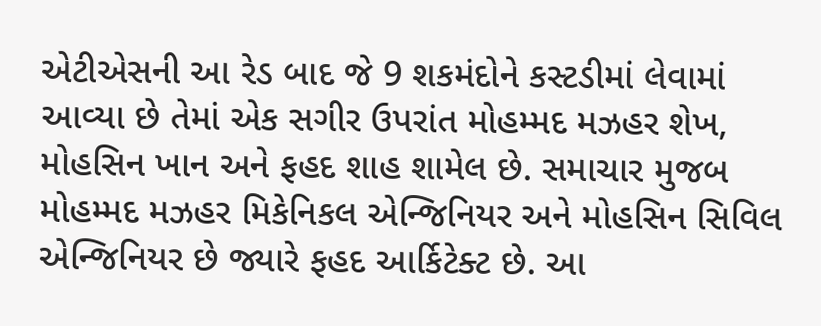એટીએસની આ રેડ બાદ જે 9 શકમંદોને કસ્ટડીમાં લેવામાં આવ્યા છે તેમાં એક સગીર ઉપરાંત મોહમ્મદ મઝહર શેખ, મોહસિન ખાન અને ફહદ શાહ શામેલ છે. સમાચાર મુજબ મોહમ્મદ મઝહર મિકેનિકલ એન્જિનિયર અને મોહસિન સિવિલ એન્જિનિયર છે જ્યારે ફહદ આર્કિટેક્ટ છે. આ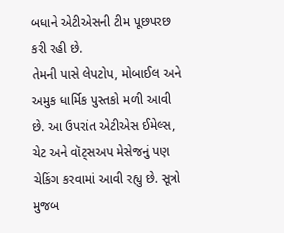બધાને એટીએસની ટીમ પૂછપરછ કરી રહી છે.
તેમની પાસે લેપટોપ, મોબાઈલ અને અમુક ધાર્મિક પુસ્તકો મળી આવી છે. આ ઉપરાંત એટીએસ ઈમેલ્સ, ચેટ અને વૉટ્સઅપ મેસેજનું પણ ચેકિંગ કરવામાં આવી રહ્યુ છે. સૂત્રો મુજબ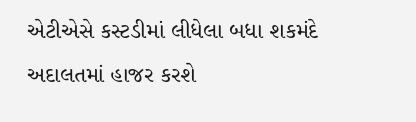એટીએસે કસ્ટડીમાં લીધેલા બધા શકમંદે અદાલતમાં હાજર કરશે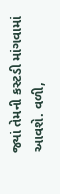જ્યાં તેમની કસ્ટડી માંગવામાં આવશે. વળી,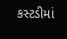કસ્ટડીમાં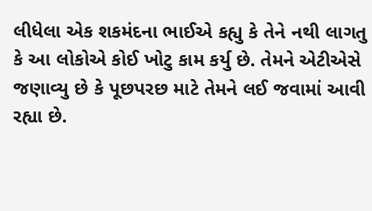લીધેલા એક શકમંદના ભાઈએ કહ્યુ કે તેને નથી લાગતુ કે આ લોકોએ કોઈ ખોટુ કામ કર્યુ છે. તેમને એટીએસે જણાવ્યુ છે કે પૂછપરછ માટે તેમને લઈ જવામાં આવી રહ્યા છે.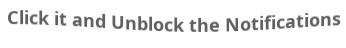Click it and Unblock the Notifications